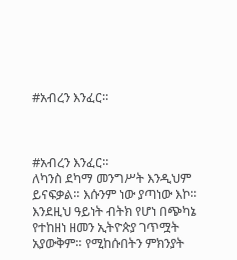#አብረን እንፈር።



#አብረን እንፈር።
ለካንስ ደካማ መንግሥት እንዲህም ይናፍቃል። እሱንም ነው ያጣነው እኮ።
እንደዚህ ዓይነት ብትክ የሆነ በጭካኔ የተከዘነ ዘመን ኢትዮጵያ ገጥሟት አያውቅም። የሚከሱበትን ምክንያት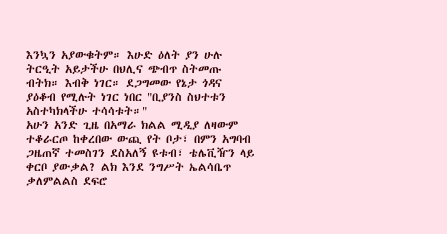እንኳን አያውቁትም። እሁድ ዕለት ያን ሁሉ ትርዒት አይታችሁ በህሊና ጭብጥ ስትመጡ ብትክ። እብቅ ነገር። ደጋግመው የኔታ ጎዳና ያዕቆብ የሚሉት ነገር ነበር "ቢያንስ ስህተቱን አስተካክላችሁ ተሳሳቱት።"
አሁን አንድ ጊዜ በአማራ ክልል ሚዲያ ለዛውም ተቆራርጦ ከቀረበው ውጪ የት ቦታ፣ በምን አግባብ ጋዜጠኛ ተመስገን ደስአለኝ ዩቱብ፣ ቴሌቪዥን ላይ ቀርቦ ያውቃል? ልክ እንደ ንግሥት ኤልሳቤጥ ቃለምልልስ ደፍሮ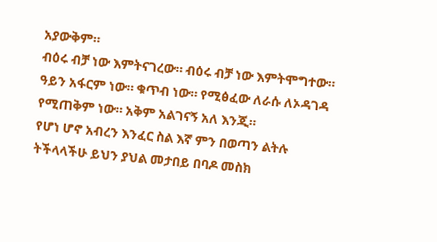አያውቅም።
ብዕሩ ብቻ ነው እምትናገረው። ብዕሩ ብቻ ነው እምትሞግተው። ዓይን አፋርም ነው። ቁጥብ ነው። የሚፅፈው ለራሱ ለኦዳገዳ የሚጠቅም ነው። አቅም አልገናኝ አለ እንጂ።
የሆነ ሆኖ አብረን እንፈር ስል እኛ ምን በወጣን ልትሉ ትችላላችሁ ይህን ያህል መታበይ በባዶ መስክ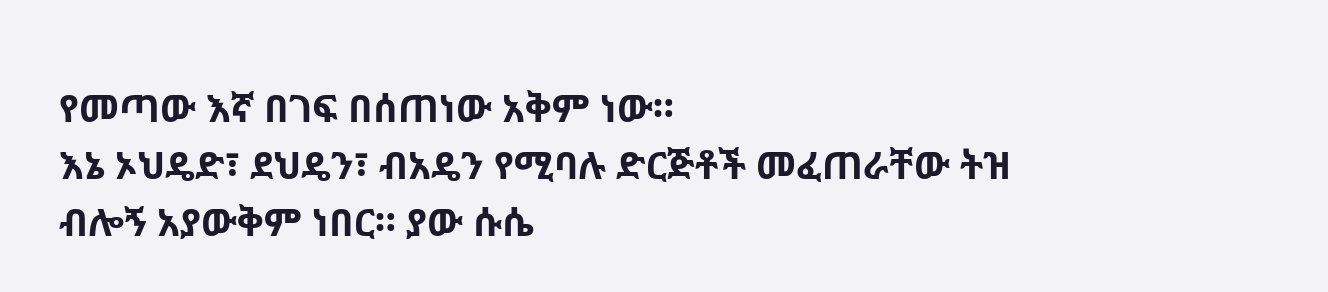የመጣው እኛ በገፍ በሰጠነው አቅም ነው።
እኔ ኦህዴድ፣ ደህዴን፣ ብአዴን የሚባሉ ድርጅቶች መፈጠራቸው ትዝ ብሎኝ አያውቅም ነበር። ያው ሱሴ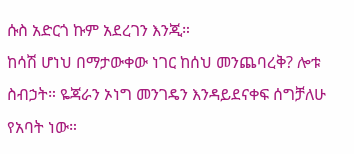ሱስ አድርጎ ኩም አደረገን እንጂ።
ከሳሽ ሆነህ በማታውቀው ነገር ከሰህ መንጨባረቅ? ሎቱ ስብኃት። ዬጃራን ኦነግ መንገዴን እንዳይደናቀፍ ሰግቻለሁ የአባት ነው።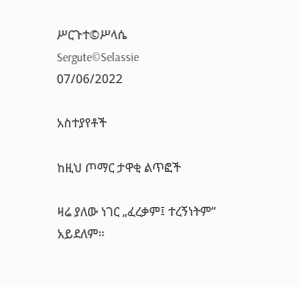ሥርጉተ©ሥላሴ
Sergute©Selassie
07/06/2022

አስተያየቶች

ከዚህ ጦማር ታዋቂ ልጥፎች

ዛሬ ያለው ነገር „ፈረቃም፤ ተረኝነትም“ አይደለም።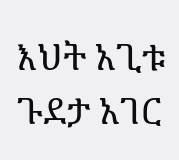እህት አጊቱ ጉደታ አገር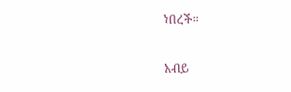ነበረች።

አብይ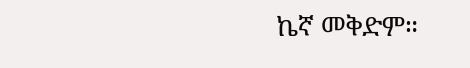ኬኛ መቅድም።